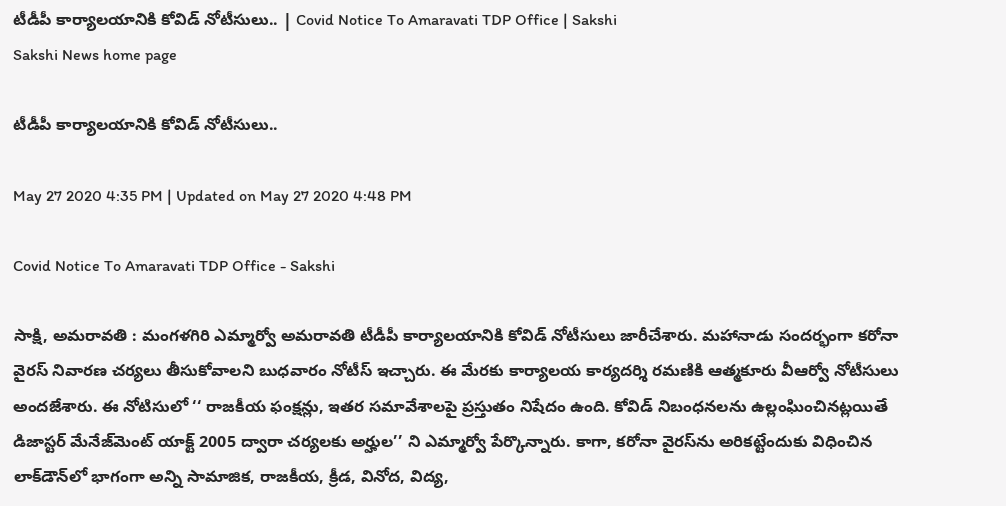టీడీపీ కార్యాలయానికి కోవిడ్‌ నోటీసులు.. | Covid Notice To Amaravati TDP Office | Sakshi
Sakshi News home page

టీడీపీ కార్యాలయానికి కోవిడ్‌ నోటీసులు..

May 27 2020 4:35 PM | Updated on May 27 2020 4:48 PM

Covid Notice To Amaravati TDP Office - Sakshi

సాక్షి, అమరావతి : మంగళగిరి ఎమ్మార్వో అమరావతి టీడీపీ కార్యాలయానికి కోవిడ్‌ నోటీసులు జారీచేశారు. మహానాడు సందర్భంగా కరోనా వైరస్‌ నివారణ చర్యలు తీసుకోవాలని బుధవారం నోటీస్‌ ఇచ్చారు. ఈ మేరకు కార్యాలయ కార్యదర్శి రమణికి ఆత్మకూరు వీఆర్వో నోటీసులు అందజేశారు. ఈ నోటిసులో ‘‘ రాజకీయ ఫంక్షన్లు, ఇతర సమావేశాలపై ప్రస్తుతం నిషేదం ఉంది. కోవిడ్‌ నిబంధనలను ఉల్లంఘించినట్లయితే డిజాస్టర్‌ మేనేజ్‌మెంట్‌ యాక్ట్‌ 2005 ద్వారా చర్యలకు అర్హుల’’ ని ఎమ్మార్వో పేర్కొన్నారు. కాగా, కరోనా వైరస్‌ను అరికట్టేందుకు విధించిన లాక్‌డౌన్‌లో భాగంగా అన్ని సామాజిక, రాజకీయ, క్రీడ, వినోద, విద్య,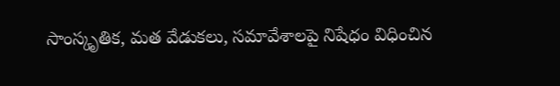సాంస్కృతిక, మత వేడుకలు, సమావేశాలపై నిషేధం విధించిన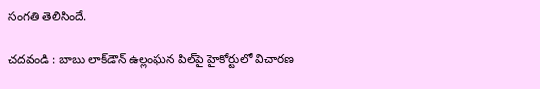సంగతి తెలిసిందే.

చదవండి : బాబు లాక్‌డౌన్‌ ఉల్లంఘన పిల్‌పై హైకోర్టులో విచారణ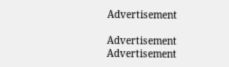Advertisement

Advertisement
Advertisement